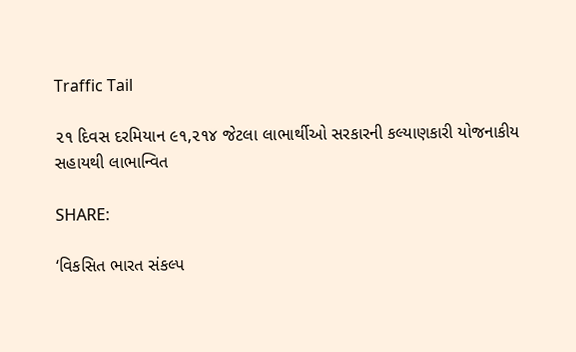Traffic Tail

૨૧ દિવસ દરમિયાન ૯૧,૨૧૪ જેટલા લાભાર્થીઓ સરકારની કલ્યાણકારી યોજનાકીય સહાયથી લાભાન્વિત

SHARE:

‘વિકસિત ભારત સંકલ્પ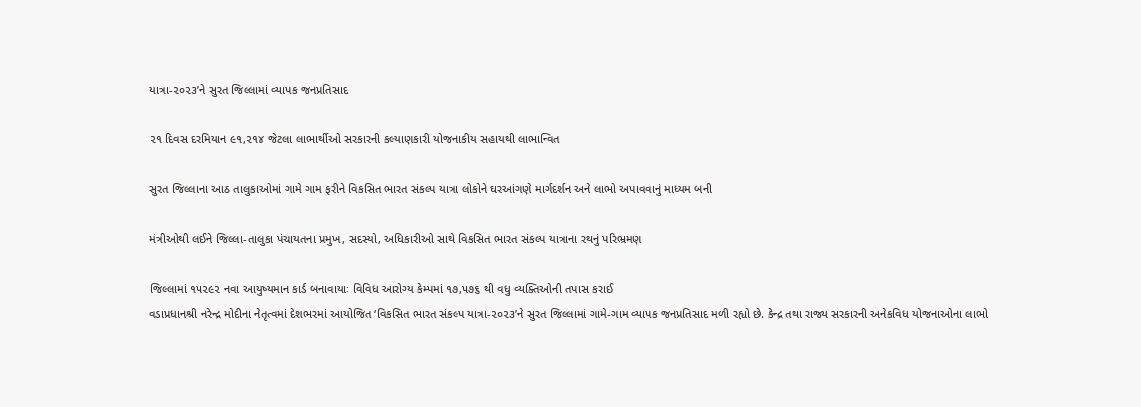યાત્રા-૨૦૨૩’ને સુરત જિલ્લામાં વ્યાપક જનપ્રતિસાદ

૨૧ દિવસ દરમિયાન ૯૧,૨૧૪ જેટલા લાભાર્થીઓ સરકારની કલ્યાણકારી યોજનાકીય સહાયથી લાભાન્વિત

સુરત જિલ્લાના આઠ તાલુકાઓમાં ગામે ગામ ફરીને વિકસિત ભારત સંકલ્પ યાત્રા લોકોને ઘરઆંગણે માર્ગદર્શન અને લાભો અપાવવાનું માધ્યમ બની

મંત્રીઓથી લઈને જિલ્લા-તાલુકા પંચાયતના પ્રમુખ, સદસ્યો, અધિકારીઓ સાથે વિકસિત ભારત સંકલ્પ યાત્રાના રથનું પરિભ્રમણ

જિલ્લામાં ૧૫૨૯૨ નવા આયુષ્યમાન કાર્ડ બનાવાયાઃ વિવિધ આરોગ્ય કેમ્પમાં ૧૭,૫૭૬ થી વધુ વ્યક્તિઓની તપાસ કરાઈ
વડાપ્રધાનશ્રી નરેન્દ્ર મોદીના નેતૃત્વમાં દેશભરમાં આયોજિત ‘વિકસિત ભારત સંકલ્પ યાત્રા-૨૦૨૩’ને સુરત જિલ્લામાં ગામે-ગામ વ્યાપક જનપ્રતિસાદ મળી રહ્યો છે. કેન્દ્ર તથા રાજ્ય સરકારની અનેકવિધ યોજનાઓના લાભો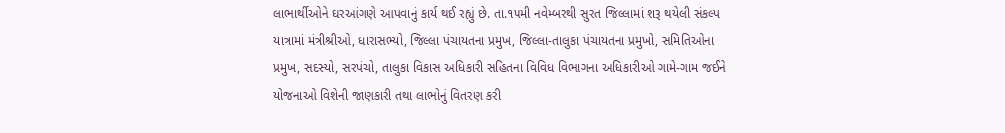લાભાર્થીઓને ઘરઆંગણે આપવાનું કાર્ય થઈ રહ્યું છે. તા.૧૫મી નવેમ્બરથી સુરત જિલ્લામાં શરૂ થયેલી સંકલ્પ યાત્રામાં મંત્રીશ્રીઓ, ધારાસભ્યો, જિલ્લા પંચાયતના પ્રમુખ, જિલ્લા-તાલુકા પંચાયતના પ્રમુખો, સમિતિઓના પ્રમુખ, સદસ્યો, સરપંચો, તાલુકા વિકાસ અધિકારી સહિતના વિવિધ વિભાગના અધિકારીઓ ગામે-ગામ જઈને યોજનાઓ વિશેની જાણકારી તથા લાભોનું વિતરણ કરી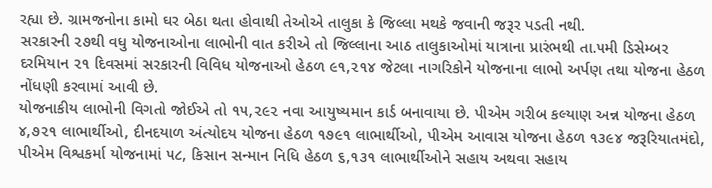રહ્યા છે. ગ્રામજનોના કામો ઘર બેઠા થતા હોવાથી તેઓએ તાલુકા કે જિલ્લા મથકે જવાની જરૂર પડતી નથી.
સરકારની ૨૭થી વધુ યોજનાઓના લાભોની વાત કરીએ તો જિલ્લાના આઠ તાલુકાઓમાં યાત્રાના પ્રારંભથી તા.૫મી ડિસેમ્બર દરમિયાન ૨૧ દિવસમાં સરકારની વિવિધ યોજનાઓ હેઠળ ૯૧,૨૧૪ જેટલા નાગરિકોને યોજનાના લાભો અર્પણ તથા યોજના હેઠળ નોંધણી કરવામાં આવી છે.
યોજનાકીય લાભોની વિગતો જોઈએ તો ૧૫,૨૯૨ નવા આયુષ્યમાન કાર્ડ બનાવાયા છે. પીએમ ગરીબ કલ્યાણ અન્ન યોજના હેઠળ ૪,૭૨૧ લાભાર્થીઓ, દીનદયાળ અંત્યોદય યોજના હેઠળ ૧૭૯૧ લાભાર્થીઓ, પીએમ આવાસ યોજના હેઠળ ૧૩૯૪ જરૂરિયાતમંદો, પીએમ વિશ્વકર્મા યોજનામાં ૫૮, કિસાન સન્માન નિધિ હેઠળ ૬,૧૩૧ લાભાર્થીઓને સહાય અથવા સહાય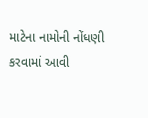માટેના નામોની નોંધણી કરવામાં આવી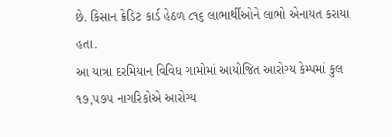છે. કિસાન ક્રેડિટ કાર્ડ હેઠળ ૮૧૬ લાભાર્થીઓને લાભો એનાયત કરાયા હતા.
આ યાત્રા દરમિયાન વિવિધ ગામોમાં આયોજિત આરોગ્ય કેમ્પમાં કુલ ૧૭,૫૭૫ નાગરિકોએ આરોગ્ય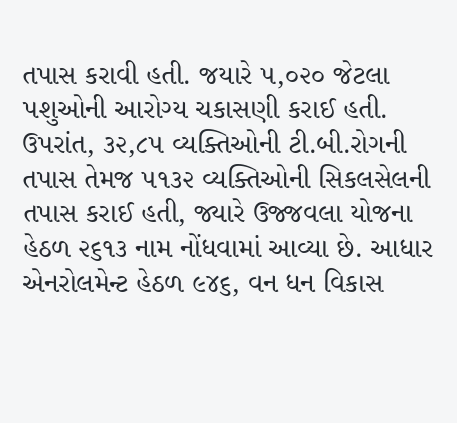તપાસ કરાવી હતી. જયારે ૫,૦૨૦ જેટલા પશુઓની આરોગ્ય ચકાસણી કરાઈ હતી. ઉપરાંત, ૩૨,૮૫ વ્યક્તિઓની ટી.બી.રોગની તપાસ તેમજ ૫૧૩૨ વ્યક્તિઓની સિકલસેલની તપાસ કરાઈ હતી, જ્યારે ઉજ્જવલા યોજના હેઠળ ૨૬૧૩ નામ નોંધવામાં આવ્યા છે. આધાર એનરોલમેન્ટ હેઠળ ૯૪૬, વન ધન વિકાસ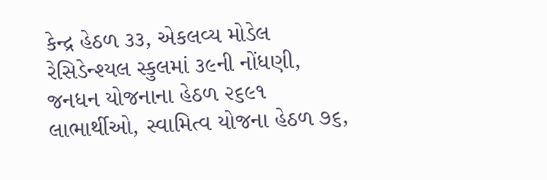કેન્દ્ર હેઠળ ૩૩, એકલવ્ય મોડેલ રેસિડેન્શ્યલ સ્કુલમાં ૩૯ની નોંધણી, જનધન યોજનાના હેઠળ ૨૬૯૧ લાભાર્થીઓ, સ્વામિત્વ યોજના હેઠળ ૭૬,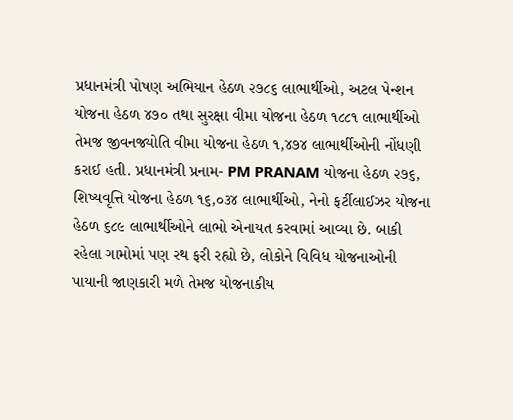પ્રધાનમંત્રી પોષણ અભિયાન હેઠળ ૨૭૮૬ લાભાર્થીઓ, અટલ પેન્શન યોજના હેઠળ ૪૭૦ તથા સુરક્ષા વીમા યોજના હેઠળ ૧૮૮૧ લાભાર્થીઓ તેમજ જીવનજ્યોતિ વીમા યોજના હેઠળ ૧,૪૭૪ લાભાર્થીઓની નોંધણી કરાઈ હતી. પ્રધાનમંત્રી પ્રનામ- PM PRANAM યોજના હેઠળ ૨૭૬, શિષ્યવૃત્તિ યોજના હેઠળ ૧૬,૦૩૪ લાભાર્થીઓ, નેનો ફર્ટીલાઈઝર યોજના હેઠળ ૬૮૯ લાભાર્થીઓને લાભો એનાયત કરવામાં આવ્યા છે. બાકી રહેલા ગામોમાં પણ રથ ફરી રહ્યો છે, લોકોને વિવિધ યોજનાઓની પાયાની જાણકારી મળે તેમજ યોજનાકીય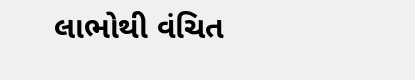લાભોથી વંચિત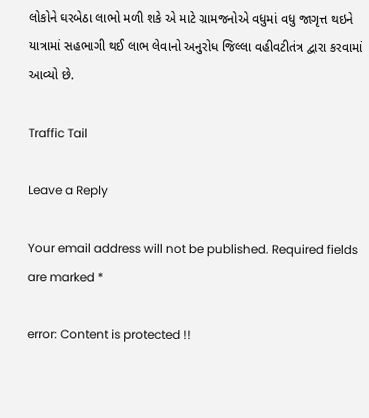લોકોને ઘરબેઠા લાભો મળી શકે એ માટે ગ્રામજનોએ વધુમાં વધુ જાગૃત્ત થઇને યાત્રામાં સહભાગી થઈ લાભ લેવાનો અનુરોધ જિલ્લા વહીવટીતંત્ર દ્વારા કરવામાં આવ્યો છે.

Traffic Tail

Leave a Reply

Your email address will not be published. Required fields are marked *

error: Content is protected !!